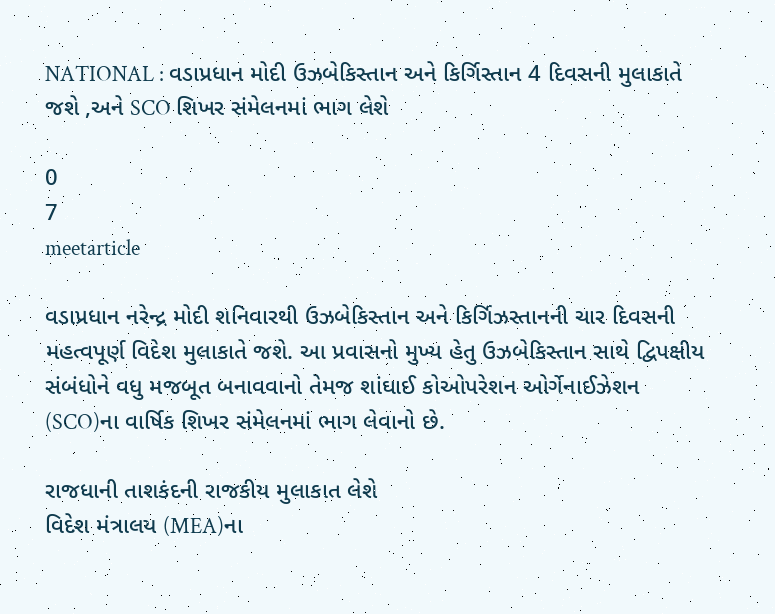NATIONAL : વડાપ્રધાન મોદી ઉઝબેકિસ્તાન અને કિર્ગિસ્તાન 4 દિવસની મુલાકાતે જશે ,અને SCO શિખર સંમેલનમાં ભાગ લેશે

0
7
meetarticle

વડાપ્રધાન નરેન્દ્ર મોદી શનિવારથી ઉઝબેકિસ્તાન અને કિર્ગિઝસ્તાનની ચાર દિવસની મહત્વપૂર્ણ વિદેશ મુલાકાતે જશે. આ પ્રવાસનો મુખ્ય હેતુ ઉઝબેકિસ્તાન સાથે દ્વિપક્ષીય સંબંધોને વધુ મજબૂત બનાવવાનો તેમજ શાંઘાઈ કોઓપરેશન ઓર્ગેનાઈઝેશન (SCO)ના વાર્ષિક શિખર સંમેલનમાં ભાગ લેવાનો છે.

રાજધાની તાશકંદની રાજકીય મુલાકાત લેશે
વિદેશ મંત્રાલય (MEA)ના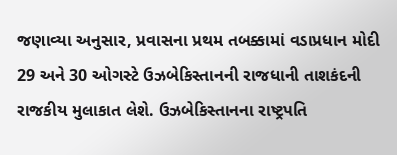જણાવ્યા અનુસાર, પ્રવાસના પ્રથમ તબક્કામાં વડાપ્રધાન મોદી 29 અને 30 ઓગસ્ટે ઉઝબેકિસ્તાનની રાજધાની તાશકંદની રાજકીય મુલાકાત લેશે. ઉઝબેકિસ્તાનના રાષ્ટ્રપતિ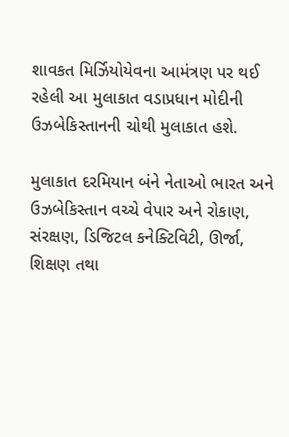શાવકત મિર્ઝિયોયેવના આમંત્રણ પર થઈ રહેલી આ મુલાકાત વડાપ્રધાન મોદીની ઉઝબેકિસ્તાનની ચોથી મુલાકાત હશે.

મુલાકાત દરમિયાન બંને નેતાઓ ભારત અને ઉઝબેકિસ્તાન વચ્ચે વેપાર અને રોકાણ, સંરક્ષણ, ડિજિટલ કનેક્ટિવિટી, ઊર્જા, શિક્ષણ તથા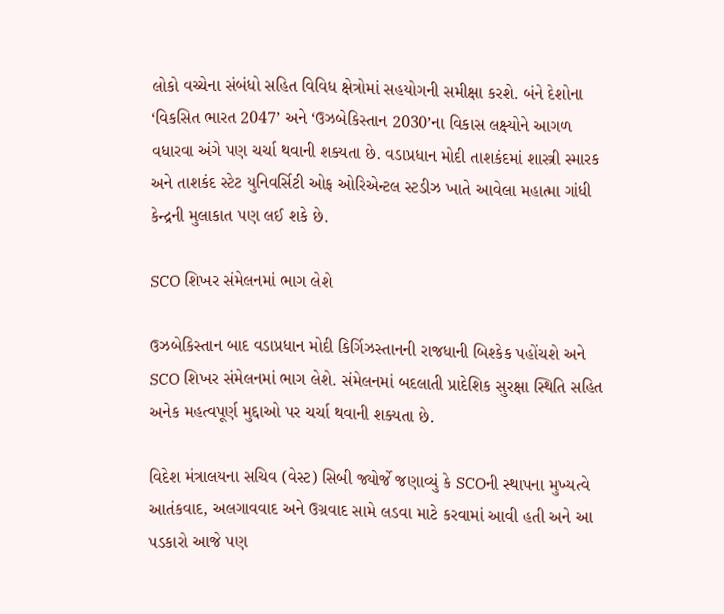લોકો વચ્ચેના સંબંધો સહિત વિવિધ ક્ષેત્રોમાં સહયોગની સમીક્ષા કરશે. બંને દેશોના ‘વિકસિત ભારત 2047’ અને ‘ઉઝબેકિસ્તાન 2030’ના વિકાસ લક્ષ્યોને આગળ વધારવા અંગે પણ ચર્ચા થવાની શક્યતા છે. વડાપ્રધાન મોદી તાશકંદમાં શાસ્ત્રી સ્મારક અને તાશકંદ સ્ટેટ યુનિવર્સિટી ઓફ ઓરિએન્ટલ સ્ટડીઝ ખાતે આવેલા મહાત્મા ગાંધી કેન્દ્રની મુલાકાત પણ લઈ શકે છે.

SCO શિખર સંમેલનમાં ભાગ લેશે

ઉઝબેકિસ્તાન બાદ વડાપ્રધાન મોદી કિર્ગિઝસ્તાનની રાજધાની બિશ્કેક પહોંચશે અને SCO શિખર સંમેલનમાં ભાગ લેશે. સંમેલનમાં બદલાતી પ્રાદેશિક સુરક્ષા સ્થિતિ સહિત અનેક મહત્વપૂર્ણ મુદ્દાઓ પર ચર્ચા થવાની શક્યતા છે.

વિદેશ મંત્રાલયના સચિવ (વેસ્ટ) સિબી જ્યોર્જે જણાવ્યું કે SCOની સ્થાપના મુખ્યત્વે આતંકવાદ, અલગાવવાદ અને ઉગ્રવાદ સામે લડવા માટે કરવામાં આવી હતી અને આ પડકારો આજે પણ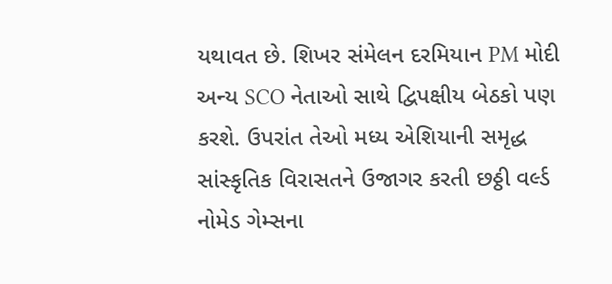યથાવત છે. શિખર સંમેલન દરમિયાન PM મોદી અન્ય SCO નેતાઓ સાથે દ્વિપક્ષીય બેઠકો પણ કરશે. ઉપરાંત તેઓ મધ્ય એશિયાની સમૃદ્ધ સાંસ્કૃતિક વિરાસતને ઉજાગર કરતી છઠ્ઠી વર્લ્ડ નોમેડ ગેમ્સના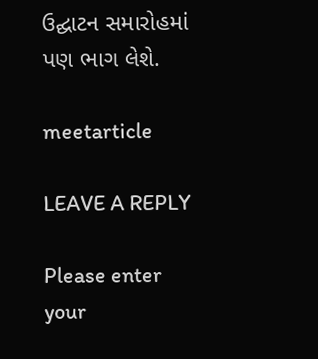ઉદ્ઘાટન સમારોહમાં પણ ભાગ લેશે.

meetarticle

LEAVE A REPLY

Please enter your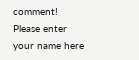comment!
Please enter your name here